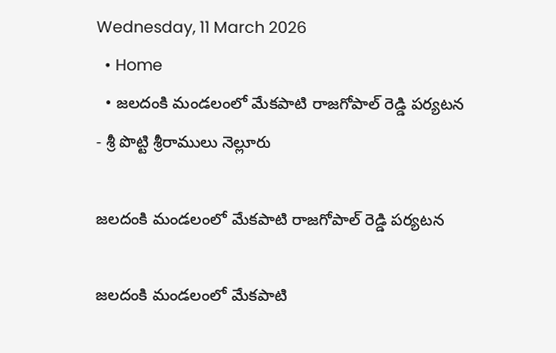Wednesday, 11 March 2026
  • Home
  • జలదంకి మండలంలో మేకపాటి రాజగోపాల్ రెడ్డి పర్యటన
- శ్రీ పొట్టి శ్రీరాములు నెల్లూరు

జలదంకి మండలంలో మేకపాటి రాజగోపాల్ రెడ్డి పర్యటన

జలదంకి మండలంలో మేకపాటి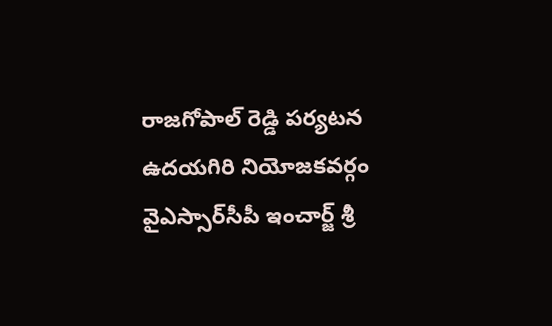రాజగోపాల్ రెడ్డి పర్యటన ఉదయగిరి నియోజకవర్గం వైఎస్సార్‌సీపీ ఇంచార్జ్ శ్రీ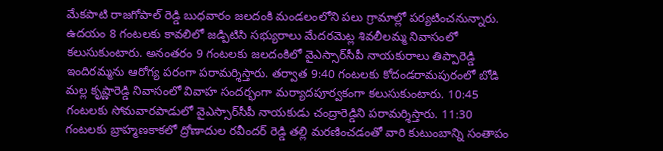మేకపాటి రాజగోపాల్ రెడ్డి బుధవారం జలదంకి మండలంలోని పలు గ్రామాల్లో పర్యటించనున్నారు. ఉదయం 8 గంటలకు కావలిలో జడ్పిటిసి సభ్యురాలు మేదరమెట్ల శివలీలమ్మ నివాసంలో కలుసుకుంటారు. అనంతరం 9 గంటలకు జలదంకిలో వైఎస్సార్‌సీపీ నాయకురాలు తిప్పారెడ్డి ఇందిరమ్మను ఆరోగ్య పరంగా పరామర్శిస్తారు. తర్వాత 9:40 గంటలకు కోదండరామపురంలో బోడి మల్ల కృష్ణారెడ్డి నివాసంలో వివాహ సందర్భంగా మర్యాదపూర్వకంగా కలుసుకుంటారు. 10:45 గంటలకు సోమవారపాడులో వైఎస్సార్‌సీపీ నాయకుడు చంద్రారెడ్డిని పరామర్శిస్తారు. 11:30 గంటలకు బ్రాహ్మణకాకలో ద్రోణాదుల రవీందర్ రెడ్డి తల్లి మరణించడంతో వారి కుటుంబాన్ని సంతాపం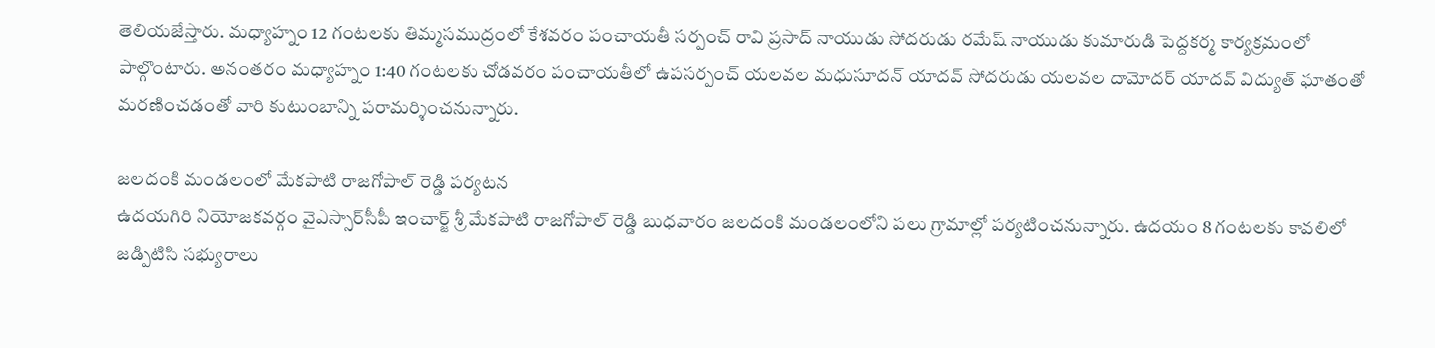తెలియజేస్తారు. మధ్యాహ్నం 12 గంటలకు తిమ్మసముద్రంలో కేశవరం పంచాయతీ సర్పంచ్ రావి ప్రసాద్ నాయుడు సోదరుడు రమేష్ నాయుడు కుమారుడి పెద్దకర్మ కార్యక్రమంలో పాల్గొంటారు. అనంతరం మధ్యాహ్నం 1:40 గంటలకు చోడవరం పంచాయతీలో ఉపసర్పంచ్ యలవల మధుసూదన్ యాదవ్ సోదరుడు యలవల దామోదర్ యాదవ్ విద్యుత్ ఘాతంతో మరణించడంతో వారి కుటుంబాన్ని పరామర్శించనున్నారు.

జలదంకి మండలంలో మేకపాటి రాజగోపాల్ రెడ్డి పర్యటన
ఉదయగిరి నియోజకవర్గం వైఎస్సార్‌సీపీ ఇంచార్జ్ శ్రీ మేకపాటి రాజగోపాల్ రెడ్డి బుధవారం జలదంకి మండలంలోని పలు గ్రామాల్లో పర్యటించనున్నారు. ఉదయం 8 గంటలకు కావలిలో జడ్పిటిసి సభ్యురాలు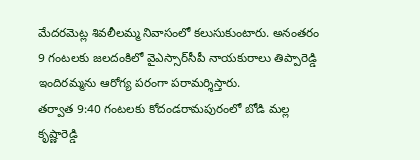మేదరమెట్ల శివలీలమ్మ నివాసంలో కలుసుకుంటారు. అనంతరం 9 గంటలకు జలదంకిలో వైఎస్సార్‌సీపీ నాయకురాలు తిప్పారెడ్డి ఇందిరమ్మను ఆరోగ్య పరంగా పరామర్శిస్తారు.
తర్వాత 9:40 గంటలకు కోదండరామపురంలో బోడి మల్ల కృష్ణారెడ్డి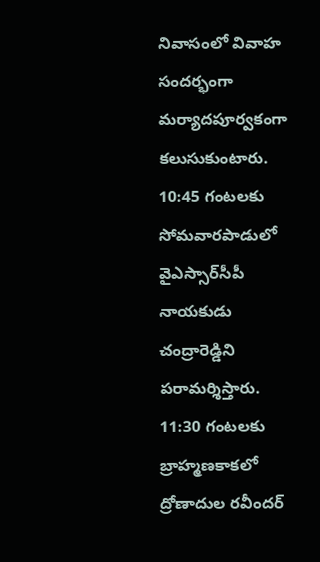నివాసంలో వివాహ సందర్భంగా మర్యాదపూర్వకంగా కలుసుకుంటారు. 10:45 గంటలకు సోమవారపాడులో వైఎస్సార్‌సీపీ నాయకుడు చంద్రారెడ్డిని పరామర్శిస్తారు. 11:30 గంటలకు బ్రాహ్మణకాకలో ద్రోణాదుల రవీందర్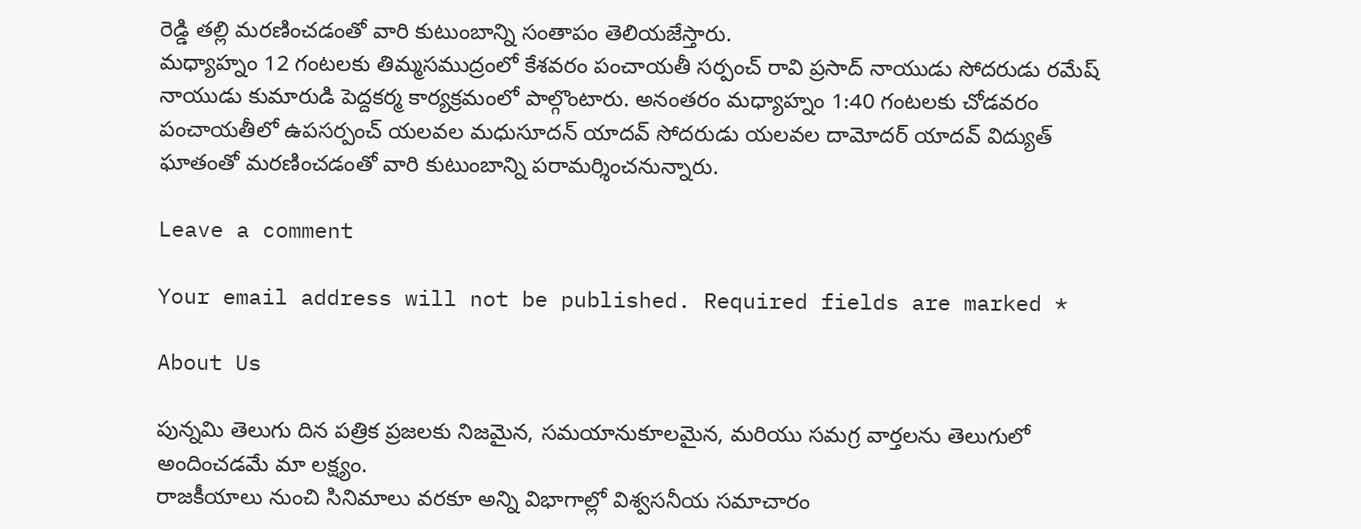రెడ్డి తల్లి మరణించడంతో వారి కుటుంబాన్ని సంతాపం తెలియజేస్తారు.
మధ్యాహ్నం 12 గంటలకు తిమ్మసముద్రంలో కేశవరం పంచాయతీ సర్పంచ్ రావి ప్రసాద్ నాయుడు సోదరుడు రమేష్ నాయుడు కుమారుడి పెద్దకర్మ కార్యక్రమంలో పాల్గొంటారు. అనంతరం మధ్యాహ్నం 1:40 గంటలకు చోడవరం పంచాయతీలో ఉపసర్పంచ్ యలవల మధుసూదన్ యాదవ్ సోదరుడు యలవల దామోదర్ యాదవ్ విద్యుత్ ఘాతంతో మరణించడంతో వారి కుటుంబాన్ని పరామర్శించనున్నారు.

Leave a comment

Your email address will not be published. Required fields are marked *

About Us

పున్నమి తెలుగు దిన పత్రిక ప్రజలకు నిజమైన, సమయానుకూలమైన, మరియు సమగ్ర వార్తలను తెలుగులో అందించడమే మా లక్ష్యం.
రాజకీయాలు నుంచి సినిమాలు వరకూ అన్ని విభాగాల్లో విశ్వసనీయ సమాచారం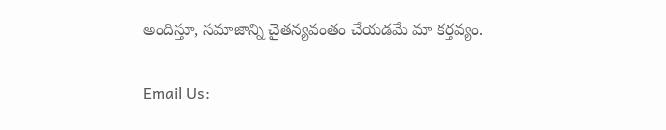అందిస్తూ, సమాజాన్ని చైతన్యవంతం చేయడమే మా కర్తవ్యం.

Email Us: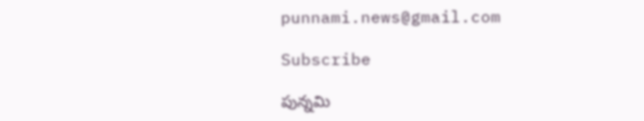punnami.news@gmail.com

Subscribe

పున్నమి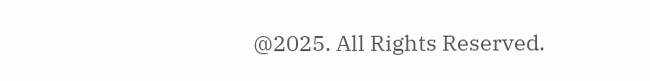@2025. All Rights Reserved.